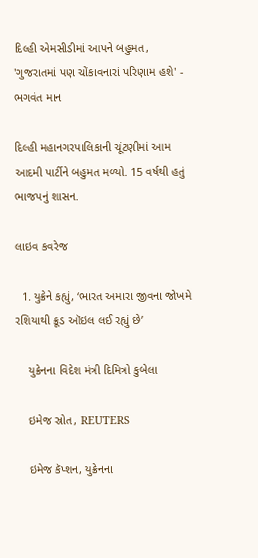દિલ્હી એમસીડીમાં આપને બહુમત, 'ગુજરાતમાં પણ ચોંકાવનારાં પરિણામ હશે' - ભગવંત માન

દિલ્હી મહાનગરપાલિકાની ચૂંટણીમાં આમ આદમી પાર્ટીને બહુમત મળ્યો. 15 વર્ષથી હતું ભાજપનું શાસન.

લાઇવ કવરેજ

  1. યુક્રેને કહ્યું, ‘ભારત અમારા જીવના જોખમે રશિયાથી ક્રૂડ ઑઇલ લઈ રહ્યું છે’

    યુક્રેનના વિદેશ મંત્રી દિમિત્રો કુબેલા

    ઇમેજ સ્રોત, REUTERS

    ઇમેજ કૅપ્શન, યુક્રેનના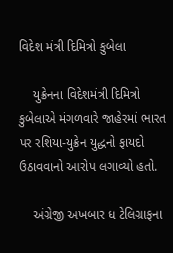વિદેશ મંત્રી દિમિત્રો કુબેલા

    યુક્રેનના વિદેશમંત્રી દિમિત્રો કુબેલાએ મંગળવારે જાહેરમાં ભારત પર રશિયા-યુક્રેન યુદ્ધનો ફાયદો ઉઠાવવાનો આરોપ લગાવ્યો હતો.

    અંગ્રેજી અખબાર ધ ટેલિગ્રાફના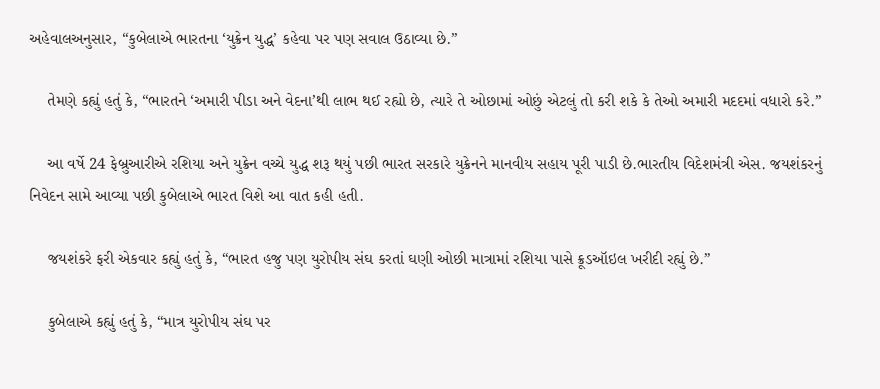અહેવાલઅનુસાર, “કુબેલાએ ભારતના ‘યુક્રેન યુદ્ધ’ કહેવા પર પણ સવાલ ઉઠાવ્યા છે.”

    તેમણે કહ્યું હતું કે, “ભારતને ‘અમારી પીડા અને વેદના’થી લાભ થઈ રહ્યો છે, ત્યારે તે ઓછામાં ઓછું એટલું તો કરી શકે કે તેઓ અમારી મદદમાં વધારો કરે.”

    આ વર્ષે 24 ફેબ્રુઆરીએ રશિયા અને યુક્રેન વચ્ચે યુદ્ધ શરૂ થયું પછી ભારત સરકારે યુક્રેનને માનવીય સહાય પૂરી પાડી છે.ભારતીય વિદેશમંત્રી એસ. જયશંકરનું નિવેદન સામે આવ્યા પછી કુબેલાએ ભારત વિશે આ વાત કહી હતી.

    જયશંકરે ફરી એકવાર કહ્યું હતું કે, “ભારત હજુ પણ યુરોપીય સંઘ કરતાં ઘણી ઓછી માત્રામાં રશિયા પાસે ક્રૂડઑઇલ ખરીદી રહ્યું છે.”

    કુબેલાએ કહ્યું હતું કે, “માત્ર યુરોપીય સંઘ પર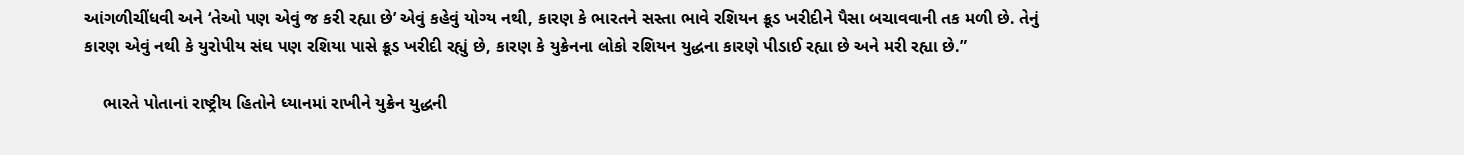આંગળીચીંધવી અને ‘તેઓ પણ એવું જ કરી રહ્યા છે’ એવું કહેવું યોગ્ય નથી, કારણ કે ભારતને સસ્તા ભાવે રશિયન ક્રૂડ ખરીદીને પૈસા બચાવવાની તક મળી છે. તેનું કારણ એવું નથી કે યુરોપીય સંઘ પણ રશિયા પાસે ક્રૂડ ખરીદી રહ્યું છે, કારણ કે યુક્રેનના લોકો રશિયન યુદ્ધના કારણે પીડાઈ રહ્યા છે અને મરી રહ્યા છે.”

    ભારતે પોતાનાં રાષ્ટ્રીય હિતોને ધ્યાનમાં રાખીને યુક્રેન યુદ્ધની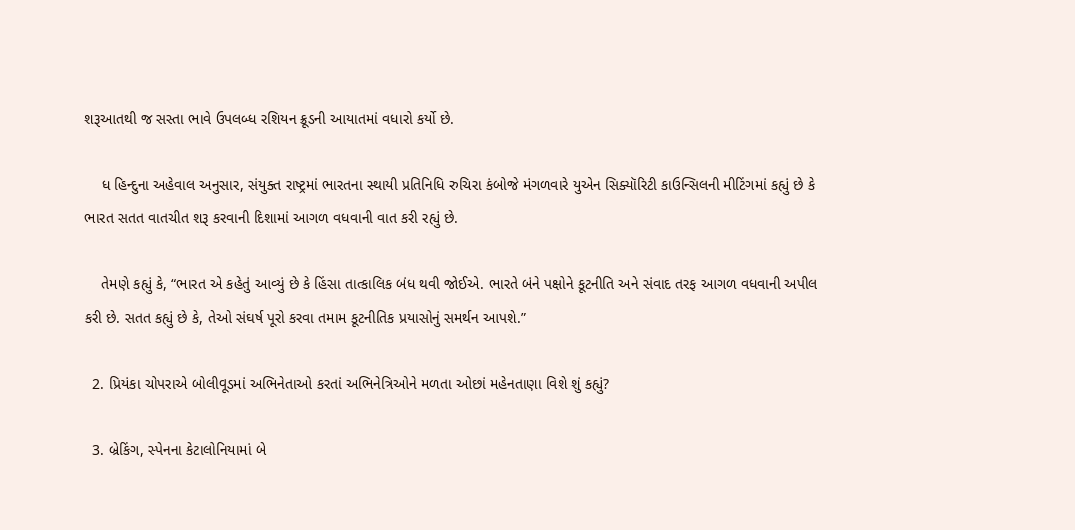શરૂઆતથી જ સસ્તા ભાવે ઉપલબ્ધ રશિયન ક્રૂડની આયાતમાં વધારો કર્યો છે.

    ધ હિન્દુના અહેવાલ અનુસાર, સંયુક્ત રાષ્ટ્રમાં ભારતના સ્થાયી પ્રતિનિધિ રુચિરા કંબોજે મંગળવારે યુએન સિક્યૉરિટી કાઉન્સિલની મીટિંગમાં કહ્યું છે કે ભારત સતત વાતચીત શરૂ કરવાની દિશામાં આગળ વધવાની વાત કરી રહ્યું છે.

    તેમણે કહ્યું કે, “ભારત એ કહેતું આવ્યું છે કે હિંસા તાત્કાલિક બંધ થવી જોઈએ. ભારતે બંને પક્ષોને કૂટનીતિ અને સંવાદ તરફ આગળ વધવાની અપીલ કરી છે. સતત કહ્યું છે કે, તેઓ સંઘર્ષ પૂરો કરવા તમામ કૂટનીતિક પ્રયાસોનું સમર્થન આપશે.”

  2. પ્રિયંકા ચોપરાએ બોલીવૂડમાં અભિનેતાઓ કરતાં અભિનેત્રિઓને મળતા ઓછાં મહેનતાણા વિશે શું કહ્યું?

  3. બ્રેકિંગ, સ્પેનના કેટાલોનિયામાં બે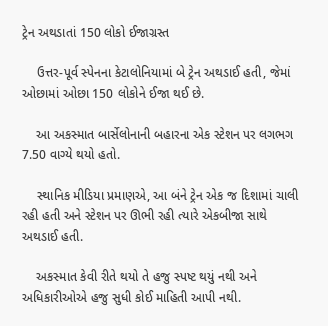ટ્રેન અથડાતાં 150 લોકો ઈજાગ્રસ્ત

    ઉત્તર-પૂર્વ સ્પેનના કેટાલોનિયામાં બે ટ્રેન અથડાઈ હતી, જેમાં ઓછામાં ઓછા 150 લોકોને ઈજા થઈ છે.

    આ અકસ્માત બાર્સેલોનાની બહારના એક સ્ટેશન પર લગભગ 7.50 વાગ્યે થયો હતો.

    સ્થાનિક મીડિયા પ્રમાણએ, આ બંને ટ્રેન એક જ દિશામાં ચાલી રહી હતી અને સ્ટેશન પર ઊભી રહી ત્યારે એકબીજા સાથે અથડાઈ હતી.

    અકસ્માત કેવી રીતે થયો તે હજુ સ્પષ્ટ થયું નથી અને અધિકારીઓએ હજુ સુધી કોઈ માહિતી આપી નથી.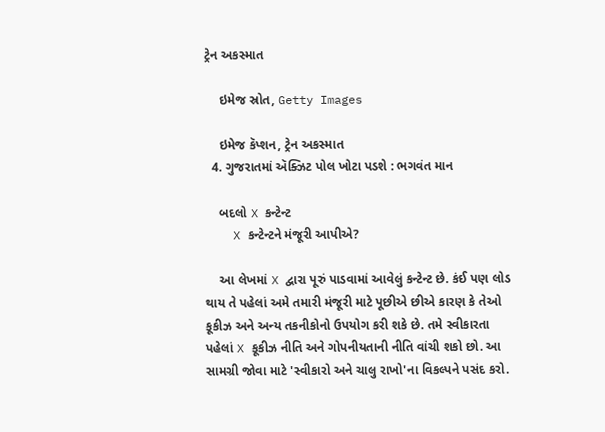ટ્રેન અકસ્માત

    ઇમેજ સ્રોત, Getty Images

    ઇમેજ કૅપ્શન, ટ્રેન અકસ્માત
  4. ગુજરાતમાં ઍક્ઝિટ પોલ ખોટા પડશે : ભગવંત માન

    બદલો X કન્ટેન્ટ
    X કન્ટેન્ટને મંજૂરી આપીએ?

    આ લેખમાં X દ્વારા પૂરું પાડવામાં આવેલું કન્ટેન્ટ છે. કંઈ પણ લોડ થાય તે પહેલાં અમે તમારી મંજૂરી માટે પૂછીએ છીએ કારણ કે તેઓ કૂકીઝ અને અન્ય તકનીકોનો ઉપયોગ કરી શકે છે. તમે સ્વીકારતા પહેલાં X કૂકીઝ નીતિ અને ગોપનીયતાની નીતિ વાંચી શકો છો. આ સામગ્રી જોવા માટે 'સ્વીકારો અને ચાલુ રાખો'ના વિકલ્પને પસંદ કરો.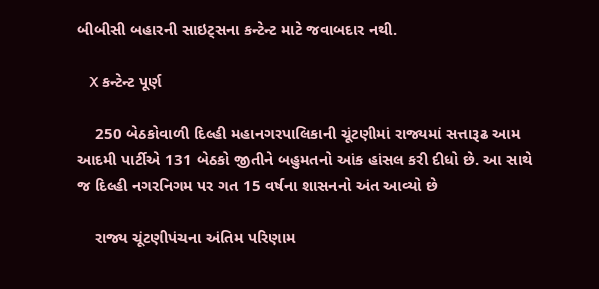બીબીસી બહારની સાઇટ્સના કન્ટેન્ટ માટે જવાબદાર નથી.

    X કન્ટેન્ટ પૂર્ણ

    250 બેઠકોવાળી દિલ્હી મહાનગરપાલિકાની ચૂંટણીમાં રાજ્યમાં સત્તારૂઢ આમ આદમી પાર્ટીએ 131 બેઠકો જીતીને બહુમતનો આંક હાંસલ કરી દીધો છે. આ સાથે જ દિલ્હી નગરનિગમ પર ગત 15 વર્ષના શાસનનો અંત આવ્યો છે

    રાજ્ય ચૂંટણીપંચના અંતિમ પરિણામ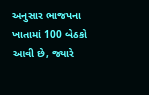અનુસાર ભાજપના ખાતામાં 100 બેઠકો આવી છે, જ્યારે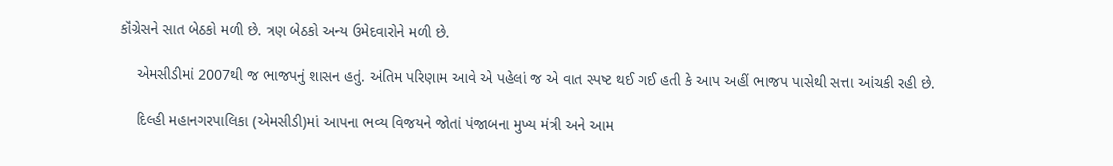કૉંગ્રેસને સાત બેઠકો મળી છે. ત્રણ બેઠકો અન્ય ઉમેદવારોને મળી છે.

    એમસીડીમાં 2007થી જ ભાજપનું શાસન હતું. અંતિમ પરિણામ આવે એ પહેલાં જ એ વાત સ્પષ્ટ થઈ ગઈ હતી કે આપ અહીં ભાજપ પાસેથી સત્તા આંચકી રહી છે.

    દિલ્હી મહાનગરપાલિકા (એમસીડી)માં આપના ભવ્ય વિજયને જોતાં પંજાબના મુખ્ય મંત્રી અને આમ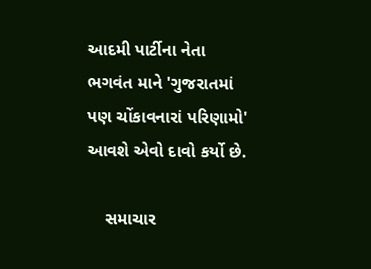આદમી પાર્ટીના નેતા ભગવંત માને 'ગુજરાતમાં પણ ચોંકાવનારાં પરિણામો' આવશે એવો દાવો કર્યો છે.

    સમાચાર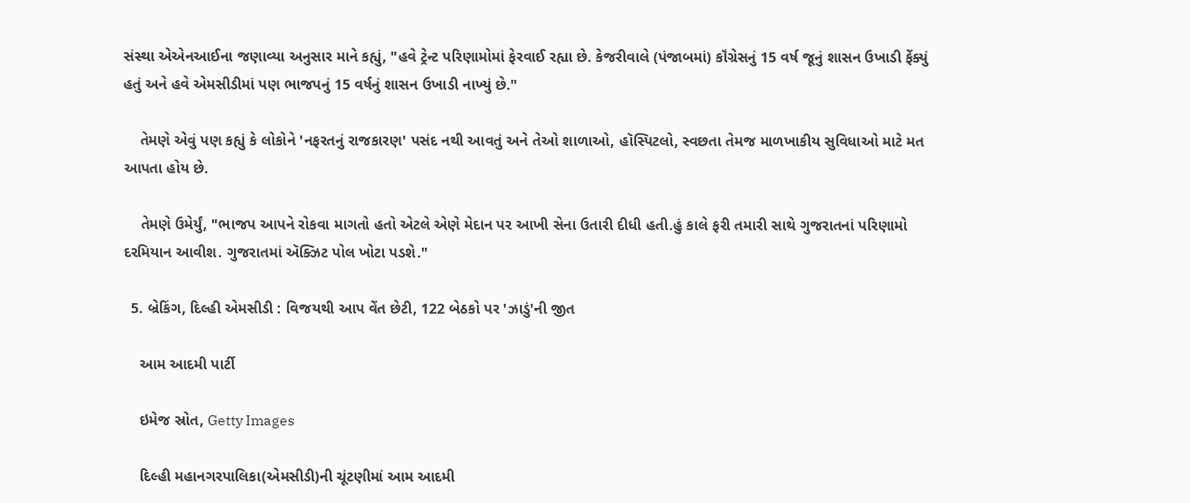સંસ્થા એએનઆઈના જણાવ્યા અનુસાર માને કહ્યું, "હવે ટ્રેન્ટ પરિણામોમાં ફેરવાઈ રહ્યા છે. કેજરીવાલે (પંજાબમાં) કૉંગ્રેસનું 15 વર્ષ જૂનું શાસન ઉખાડી ફેંક્યું હતું અને હવે એમસીડીમાં પણ ભાજપનું 15 વર્ષનું શાસન ઉખાડી નાખ્યું છે."

    તેમણે એવું પણ કહ્યું કે લોકોને 'નફરતનું રાજકારણ' પસંદ નથી આવતું અને તેઓ શાળાઓ, હૉસ્પિટલો, સ્વછતા તેમજ માળખાકીય સુવિધાઓ માટે મત આપતા હોય છે.

    તેમણે ઉમેર્યું, "ભાજપ આપને રોકવા માગતો હતો એટલે એણે મેદાન પર આખી સેના ઉતારી દીધી હતી.હું કાલે ફરી તમારી સાથે ગુજરાતનાં પરિણામો દરમિયાન આવીશ. ગુજરાતમાં ઍક્ઝિટ પોલ ખોટા પડશે."

  5. બ્રેકિંગ, દિલ્હી એમસીડી : વિજયથી આપ વેંત છેટી, 122 બેઠકો પર 'ઝાડું'ની જીત

    આમ આદમી પાર્ટી

    ઇમેજ સ્રોત, Getty Images

    દિલ્હી મહાનગરપાલિકા(એમસીડી)ની ચૂંટણીમાં આમ આદમી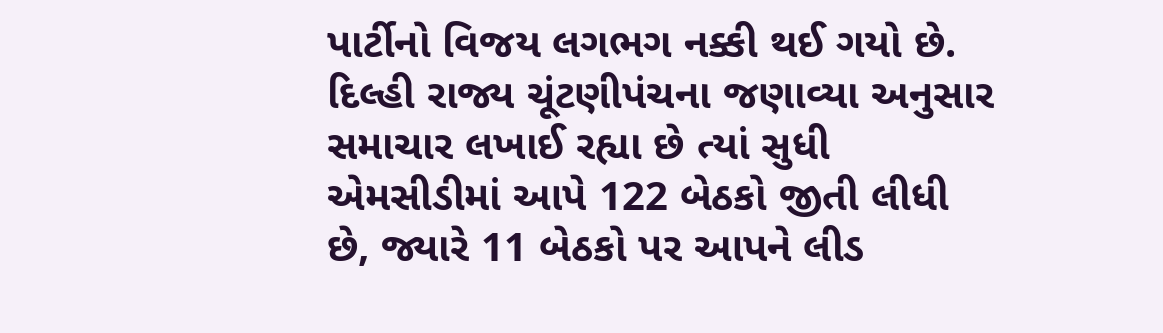પાર્ટીનો વિજય લગભગ નક્કી થઈ ગયો છે. દિલ્હી રાજ્ય ચૂંટણીપંચના જણાવ્યા અનુસાર સમાચાર લખાઈ રહ્યા છે ત્યાં સુધી એમસીડીમાં આપે 122 બેઠકો જીતી લીધી છે, જ્યારે 11 બેઠકો પર આપને લીડ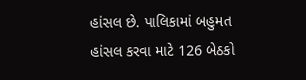હાંસલ છે. પાલિકામાં બહુમત હાંસલ કરવા માટે 126 બેઠકો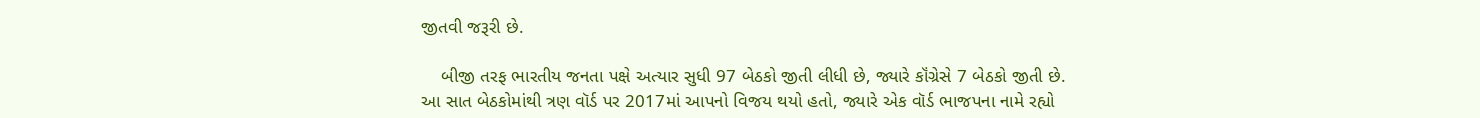જીતવી જરૂરી છે.

    બીજી તરફ ભારતીય જનતા પક્ષે અત્યાર સુધી 97 બેઠકો જીતી લીધી છે, જ્યારે કૉંગ્રેસે 7 બેઠકો જીતી છે. આ સાત બેઠકોમાંથી ત્રણ વૉર્ડ પર 2017માં આપનો વિજય થયો હતો, જ્યારે એક વૉર્ડ ભાજપના નામે રહ્યો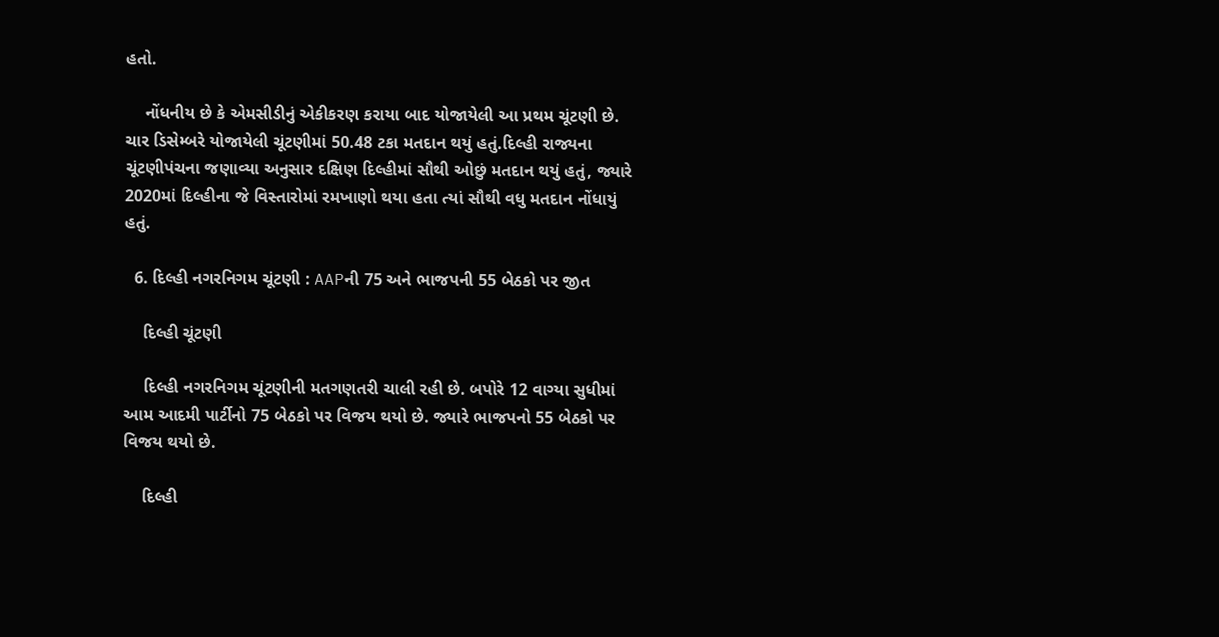હતો.

    નોંધનીય છે કે એમસીડીનું એકીકરણ કરાયા બાદ યોજાયેલી આ પ્રથમ ચૂંટણી છે. ચાર ડિસેમ્બરે યોજાયેલી ચૂંટણીમાં 50.48 ટકા મતદાન થયું હતું.દિલ્હી રાજ્યના ચૂંટણીપંચના જણાવ્યા અનુસાર દક્ષિણ દિલ્હીમાં સૌથી ઓછું મતદાન થયું હતું, જ્યારે 2020માં દિલ્હીના જે વિસ્તારોમાં રમખાણો થયા હતા ત્યાં સૌથી વધુ મતદાન નોંધાયું હતું.

  6. દિલ્હી નગરનિગમ ચૂંટણી : AAPની 75 અને ભાજપની 55 બેઠકો પર જીત

    દિલ્હી ચૂંટણી

    દિલ્હી નગરનિગમ ચૂંટણીની મતગણતરી ચાલી રહી છે. બપોરે 12 વાગ્યા સુધીમાં આમ આદમી પાર્ટીનો 75 બેઠકો પર વિજય થયો છે. જ્યારે ભાજપનો 55 બેઠકો પર વિજય થયો છે.

    દિલ્હી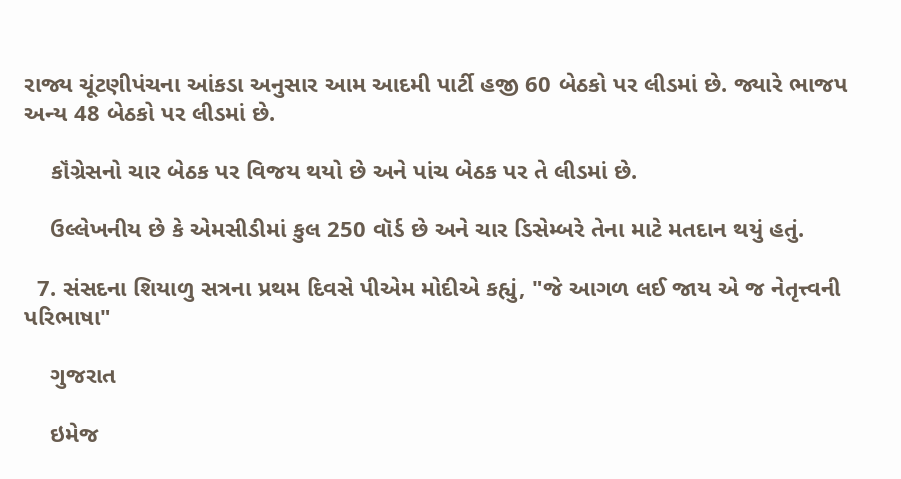રાજ્ય ચૂંટણીપંચના આંકડા અનુસાર આમ આદમી પાર્ટી હજી 60 બેઠકો પર લીડમાં છે. જ્યારે ભાજપ અન્ય 48 બેઠકો પર લીડમાં છે.

    કૉંગ્રેસનો ચાર બેઠક પર વિજય થયો છે અને પાંચ બેઠક પર તે લીડમાં છે.

    ઉલ્લેખનીય છે કે એમસીડીમાં કુલ 250 વૉર્ડ છે અને ચાર ડિસેમ્બરે તેના માટે મતદાન થયું હતું.

  7. સંસદના શિયાળુ સત્રના પ્રથમ દિવસે પીએમ મોદીએ કહ્યું, "જે આગળ લઈ જાય એ જ નેતૃત્ત્વની પરિભાષા"

    ગુજરાત

    ઇમેજ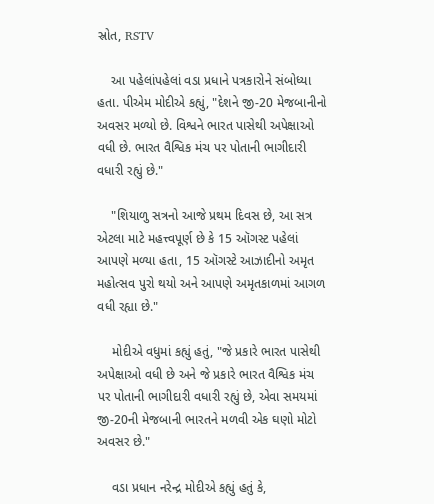સ્રોત, RSTV

    આ પહેલાંપહેલાં વડા પ્રધાને પત્રકારોને સંબોધ્યા હતા. પીએમ મોદીએ કહ્યું, "દેશને જી-20 મેજબાનીનો અવસર મળ્યો છે. વિશ્વને ભારત પાસેથી અપેક્ષાઓ વધી છે. ભારત વૈશ્વિક મંચ પર પોતાની ભાગીદારી વધારી રહ્યું છે."

    "શિયાળુ સત્રનો આજે પ્રથમ દિવસ છે, આ સત્ર એટલા માટે મહત્ત્વપૂર્ણ છે કે 15 ઑગસ્ટ પહેલાં આપણે મળ્યા હતા, 15 ઑગસ્ટે આઝાદીનો અમૃત મહોત્સવ પુરો થયો અને આપણે અમૃતકાળમાં આગળ વધી રહ્યા છે."

    મોદીએ વધુમાં કહ્યું હતું, "જે પ્રકારે ભારત પાસેથી અપેક્ષાઓ વધી છે અને જે પ્રકારે ભારત વૈશ્વિક મંચ પર પોતાની ભાગીદારી વધારી રહ્યું છે, એવા સમયમાં જી-20ની મેજબાની ભારતને મળવી એક ઘણો મોટો અવસર છે."

    વડા પ્રધાન નરેન્દ્ર મોદીએ કહ્યું હતું કે,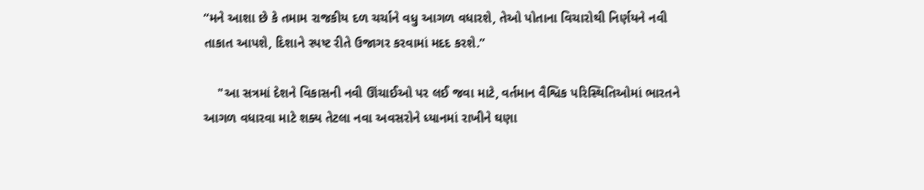“મને આશા છે કે તમામ રાજકીય દળ ચર્ચાને વધુ આગળ વધારશે, તેઓ પોતાના વિચારોથી નિર્ણયને નવી તાકાત આપશે, દિશાને સ્પષ્ટ રીતે ઉજાગર કરવામાં મદદ કરશે.”

    "આ સત્રમાં દેશને વિકાસની નવી ઊંચાઈઓ પર લઈ જવા માટે, વર્તમાન વૈશ્વિક પરિસ્થિતિઓમાં ભારતને આગળ વધારવા માટે શક્ય તેટલા નવા અવસરોને ધ્યાનમાં રાખીને ઘણા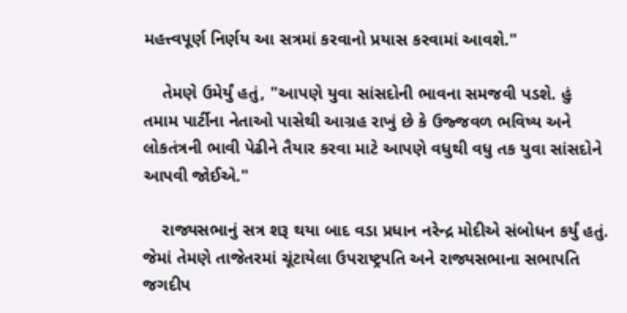મહત્ત્વપૂર્ણ નિર્ણય આ સત્રમાં કરવાનો પ્રયાસ કરવામાં આવશે."

    તેમણે ઉમેર્યું હતું, "આપણે યુવા સાંસદોની ભાવના સમજવી પડશે. હું તમામ પાર્ટીના નેતાઓ પાસેથી આગ્રહ રાખું છે કે ઉજ્જવળ ભવિષ્ય અને લોકતંત્રની ભાવી પેઢીને તૈયાર કરવા માટે આપણે વધુથી વધુ તક યુવા સાંસદોને આપવી જોઈએ."

    રાજ્યસભાનું સત્ર શરૂ થયા બાદ વડા પ્રધાન નરેન્દ્ર મોદીએ સંબોધન કર્યું હતું. જેમાં તેમણે તાજેતરમાં ચૂંટાયેલા ઉપરાષ્ટ્રપતિ અને રાજ્યસભાના સભાપતિ જગદીપ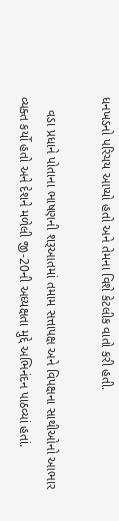ધનખડનો પરિચય આપ્યો હતો અને તેમના વિશે કેટલીક વાતો કરી હતી.

    વડા પ્રધાને પોતાના ભાષણની શરૂઆતમાં તમામ સત્તાપક્ષ અને વિપક્ષના સાથીઓનો આભાર વ્યક્ત કર્યો હતો અને દેશને મળેલી જી-20ની અધ્યક્ષતા મુદ્દે અભિનંદન પાઠવ્યાં હતાં.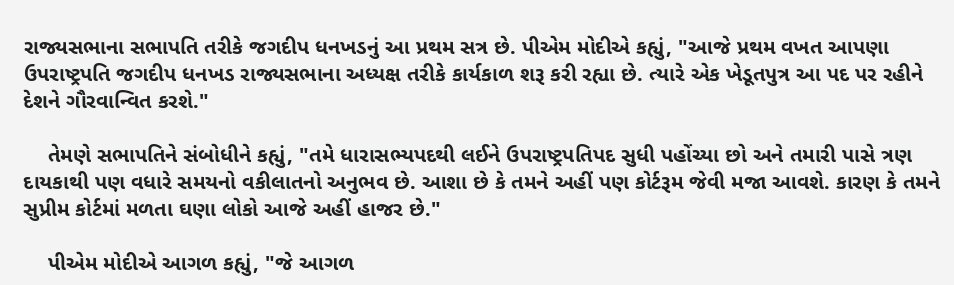રાજ્યસભાના સભાપતિ તરીકે જગદીપ ધનખડનું આ પ્રથમ સત્ર છે. પીએમ મોદીએ કહ્યું, "આજે પ્રથમ વખત આપણા ઉપરાષ્ટ્રપતિ જગદીપ ધનખડ રાજ્યસભાના અધ્યક્ષ તરીકે કાર્યકાળ શરૂ કરી રહ્યા છે. ત્યારે એક ખેડૂતપુત્ર આ પદ પર રહીને દેશને ગૌરવાન્વિત કરશે."

    તેમણે સભાપતિને સંબોધીને કહ્યું, "તમે ધારાસભ્યપદથી લઈને ઉપરાષ્ટ્રપતિપદ સુધી પહોંચ્યા છો અને તમારી પાસે ત્રણ દાયકાથી પણ વધારે સમયનો વકીલાતનો અનુભવ છે. આશા છે કે તમને અહીં પણ કોર્ટરૂમ જેવી મજા આવશે. કારણ કે તમને સુપ્રીમ કોર્ટમાં મળતા ઘણા લોકો આજે અહીં હાજર છે."

    પીએમ મોદીએ આગળ કહ્યું, "જે આગળ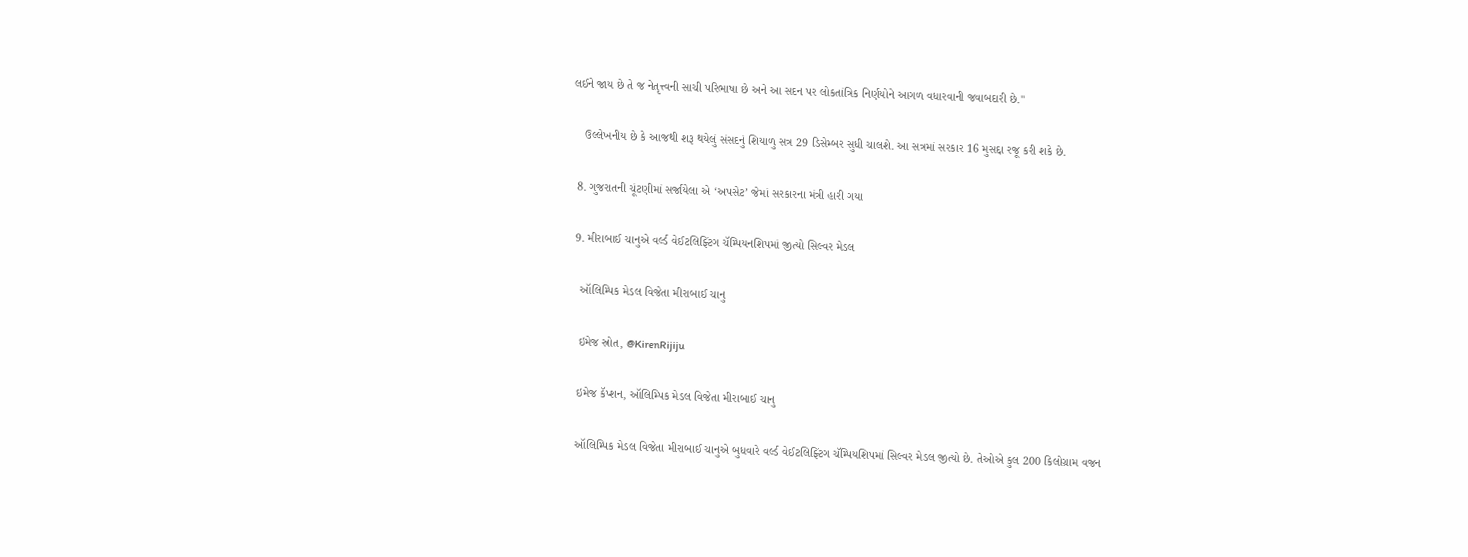લઈને જાય છે તે જ નેતૃત્ત્વની સાચી પરિભાષા છે અને આ સદન પર લોકતાંત્રિક નિર્ણયોને આગળ વધારવાની જવાબદારી છે."

    ઉલ્લેખનીય છે કે આજથી શરૂ થયેલું સંસદનું શિયાળુ સત્ર 29 ડિસેમ્બર સુધી ચાલશે. આ સત્રમાં સરકાર 16 મુસદ્દા રજૂ કરી શકે છે.

  8. ગુજરાતની ચૂંટણીમાં સર્જાયેલા એ ‘અપસેટ’ જેમાં સરકારના મંત્રી હારી ગયા

  9. મીરાબાઈ ચાનુએ વર્લ્ડ વેઈટલિફ્ટિંગ ચૅમ્પિયનશિપમાં જીત્યો સિલ્વર મેડલ

    ઑલિમ્પિક મેડલ વિજેતા મીરાબાઈ ચાનુ

    ઇમેજ સ્રોત, @KirenRijiju

    ઇમેજ કૅપ્શન, ઑલિમ્પિક મેડલ વિજેતા મીરાબાઈ ચાનુ

    ઑલિમ્પિક મેડલ વિજેતા મીરાબાઈ ચાનુએ બુધવારે વર્લ્ડ વેઈટલિફ્ટિંગ ચૅમ્પિયશિપમાં સિલ્વર મેડલ જીત્યો છે. તેઓએ કુલ 200 કિલોગ્રામ વજન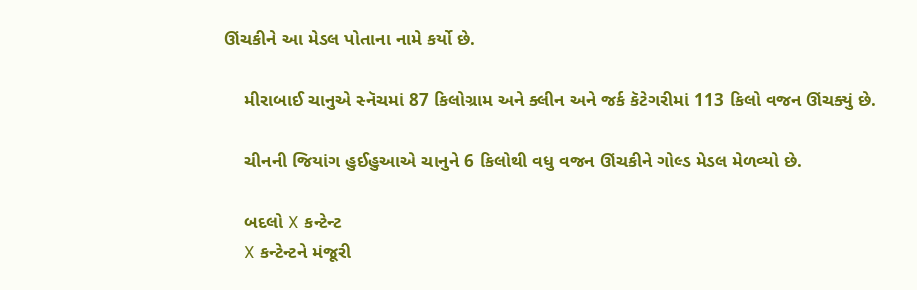ઊંચકીને આ મેડલ પોતાના નામે કર્યો છે.

    મીરાબાઈ ચાનુએ સ્નૅચમાં 87 કિલોગ્રામ અને ક્લીન અને જર્ક કૅટેગરીમાં 113 કિલો વજન ઊંચક્યું છે.

    ચીનની જિયાંગ હુઈહુઆએ ચાનુને 6 કિલોથી વધુ વજન ઊંચકીને ગોલ્ડ મેડલ મેળવ્યો છે.

    બદલો X કન્ટેન્ટ
    X કન્ટેન્ટને મંજૂરી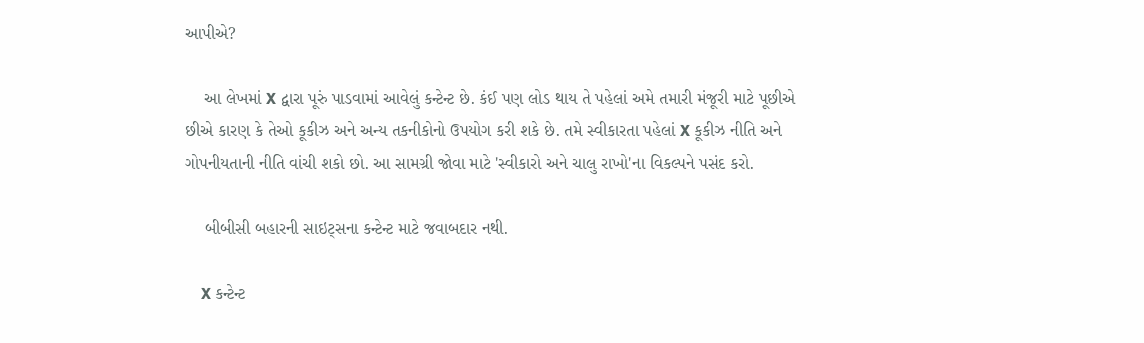આપીએ?

    આ લેખમાં X દ્વારા પૂરું પાડવામાં આવેલું કન્ટેન્ટ છે. કંઈ પણ લોડ થાય તે પહેલાં અમે તમારી મંજૂરી માટે પૂછીએ છીએ કારણ કે તેઓ કૂકીઝ અને અન્ય તકનીકોનો ઉપયોગ કરી શકે છે. તમે સ્વીકારતા પહેલાં X કૂકીઝ નીતિ અને ગોપનીયતાની નીતિ વાંચી શકો છો. આ સામગ્રી જોવા માટે 'સ્વીકારો અને ચાલુ રાખો'ના વિકલ્પને પસંદ કરો.

    બીબીસી બહારની સાઇટ્સના કન્ટેન્ટ માટે જવાબદાર નથી.

    X કન્ટેન્ટ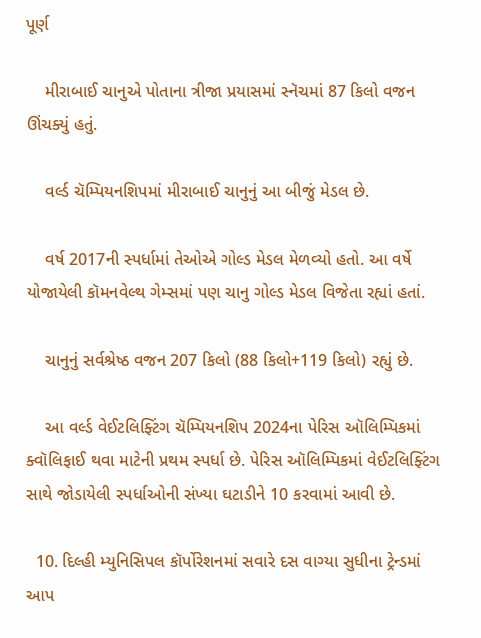પૂર્ણ

    મીરાબાઈ ચાનુએ પોતાના ત્રીજા પ્રયાસમાં સ્નૅચમાં 87 કિલો વજન ઊંચક્યું હતું.

    વર્લ્ડ ચૅમ્પિયનશિપમાં મીરાબાઈ ચાનુનું આ બીજું મેડલ છે.

    વર્ષ 2017ની સ્પર્ધામાં તેઓએ ગોલ્ડ મેડલ મેળવ્યો હતો. આ વર્ષે યોજાયેલી કૉમનવેલ્થ ગેમ્સમાં પણ ચાનુ ગોલ્ડ મેડલ વિજેતા રહ્યાં હતાં.

    ચાનુનું સર્વશ્રેષ્ઠ વજન 207 કિલો (88 કિલો+119 કિલો) રહ્યું છે.

    આ વર્લ્ડ વેઈટલિફ્ટિંગ ચૅમ્પિયનશિપ 2024ના પેરિસ ઑલિમ્પિકમાં ક્વૉલિફાઈ થવા માટેની પ્રથમ સ્પર્ધા છે. પેરિસ ઑલિમ્પિકમાં વેઈટલિફ્ટિંગ સાથે જોડાયેલી સ્પર્ધાઓની સંખ્યા ઘટાડીને 10 કરવામાં આવી છે.

  10. દિલ્હી મ્યુનિસિપલ કૉર્પોરેશનમાં સવારે દસ વાગ્યા સુધીના ટ્રેન્ડમાં આપ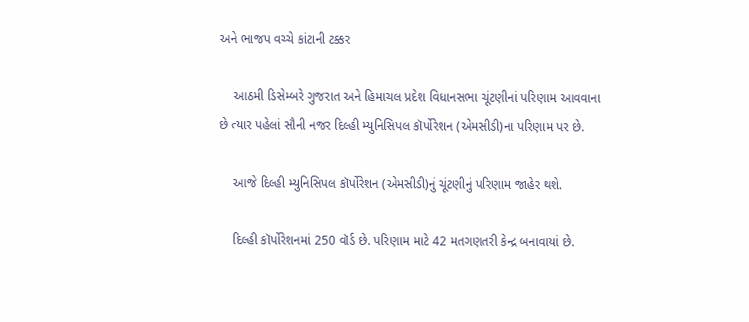અને ભાજપ વચ્ચે કાંટાની ટક્કર

    આઠમી ડિસેમ્બરે ગુજરાત અને હિમાચલ પ્રદેશ વિધાનસભા ચૂંટણીનાં પરિણામ આવવાના છે ત્યાર પહેલાં સૌની નજર દિલ્હી મ્યુનિસિપલ કૉર્પોરેશન (એમસીડી)ના પરિણામ પર છે.

    આજે દિલ્હી મ્યુનિસિપલ કૉર્પોરેશન (એમસીડી)નું ચૂંટણીનું પરિણામ જાહેર થશે.

    દિલ્હી કૉર્પોરેશનમાં 250 વૉર્ડ છે. પરિણામ માટે 42 મતગણતરી કેન્દ્ર બનાવાયાં છે.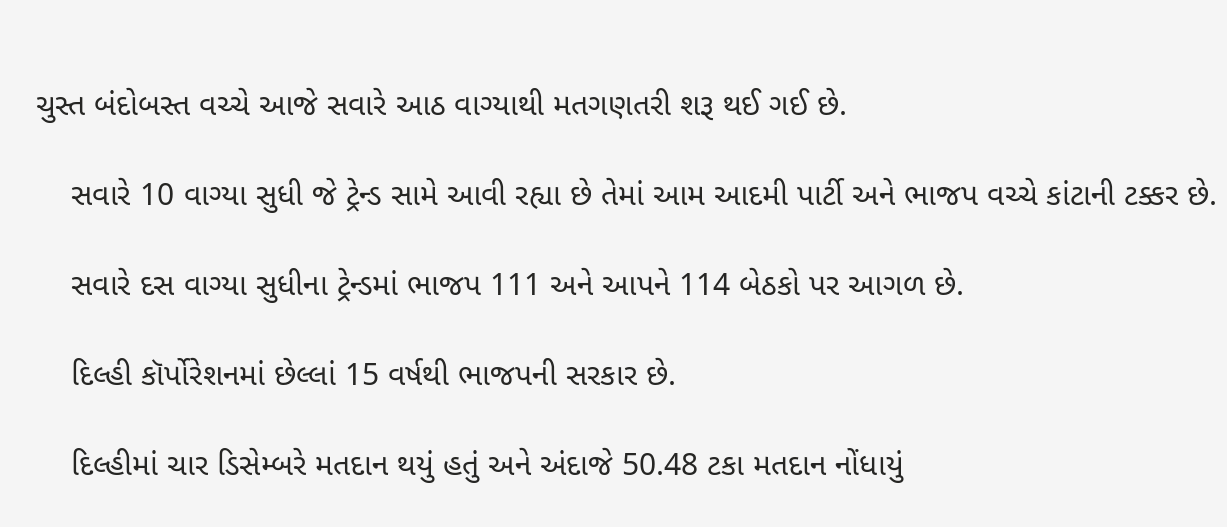ચુસ્ત બંદોબસ્ત વચ્ચે આજે સવારે આઠ વાગ્યાથી મતગણતરી શરૂ થઈ ગઈ છે.

    સવારે 10 વાગ્યા સુધી જે ટ્રેન્ડ સામે આવી રહ્યા છે તેમાં આમ આદમી પાર્ટી અને ભાજપ વચ્ચે કાંટાની ટક્કર છે.

    સવારે દસ વાગ્યા સુધીના ટ્રેન્ડમાં ભાજપ 111 અને આપને 114 બેઠકો પર આગળ છે.

    દિલ્હી કૉર્પોરેશનમાં છેલ્લાં 15 વર્ષથી ભાજપની સરકાર છે.

    દિલ્હીમાં ચાર ડિસેમ્બરે મતદાન થયું હતું અને અંદાજે 50.48 ટકા મતદાન નોંધાયું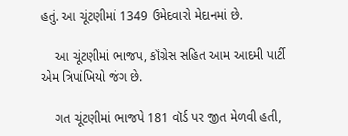હતું. આ ચૂંટણીમાં 1349 ઉમેદવારો મેદાનમાં છે.

    આ ચૂંટણીમાં ભાજપ, કૉંગ્રેસ સહિત આમ આદમી પાર્ટી એમ ત્રિપાંખિયો જંગ છે.

    ગત ચૂંટણીમાં ભાજપે 181 વૉર્ડ પર જીત મેળવી હતી,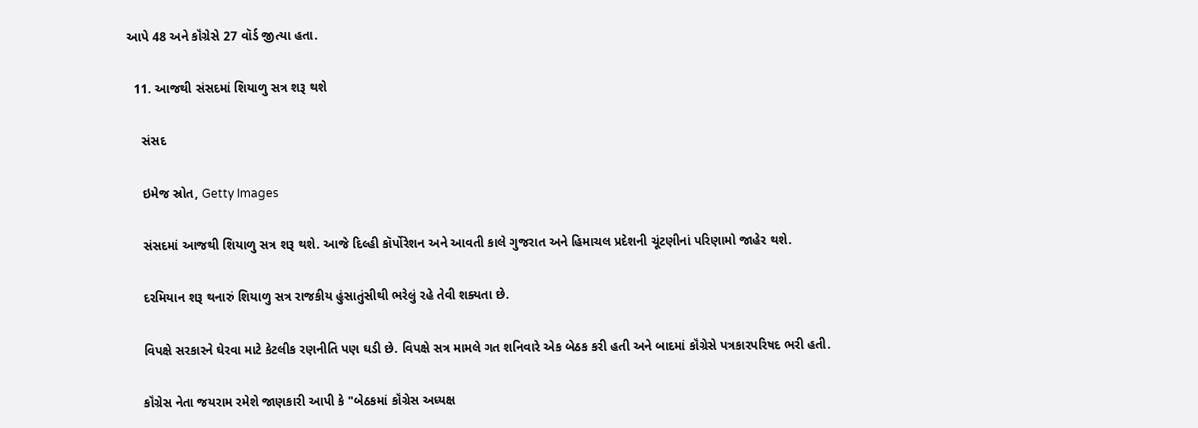આપે 48 અને કૉંગ્રેસે 27 વૉર્ડ જીત્યા હતા.

  11. આજથી સંસદમાં શિયાળુ સત્ર શરૂ થશે

    સંસદ

    ઇમેજ સ્રોત, Getty Images

    સંસદમાં આજથી શિયાળુ સત્ર શરૂ થશે. આજે દિલ્હી કૉર્પોરેશન અને આવતી કાલે ગુજરાત અને હિમાચલ પ્રદેશની ચૂંટણીનાં પરિણામો જાહેર થશે.

    દરમિયાન શરૂ થનારું શિયાળુ સત્ર રાજકીય હુંસાતુંસીથી ભરેલું રહે તેવી શક્યતા છે.

    વિપક્ષે સરકારને ઘેરવા માટે કેટલીક રણનીતિ પણ ઘડી છે. વિપક્ષે સત્ર મામલે ગત શનિવારે એક બેઠક કરી હતી અને બાદમાં કૉંગ્રેસે પત્રકારપરિષદ ભરી હતી.

    કૉંગ્રેસ નેતા જયરામ રમેશે જાણકારી આપી કે "બેઠકમાં કૉંગ્રેસ અધ્યક્ષ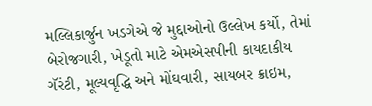મલ્લિકાર્જુન ખડગેએ જે મુદ્દાઓનો ઉલ્લેખ કર્યો, તેમાં બેરોજગારી, ખેડૂતો માટે એમએસપીની કાયદાકીય ગૅરંટી, મૂલ્યવૃદ્ધિ અને મોંઘવારી, સાયબર ક્રાઇમ,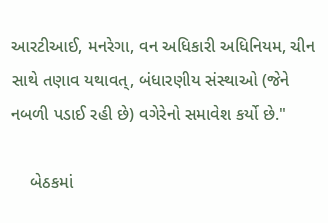આરટીઆઈ, મનરેગા, વન અધિકારી અધિનિયમ, ચીન સાથે તણાવ યથાવત્, બંધારણીય સંસ્થાઓ (જેને નબળી પડાઈ રહી છે) વગેરેનો સમાવેશ કર્યો છે."

    બેઠકમાં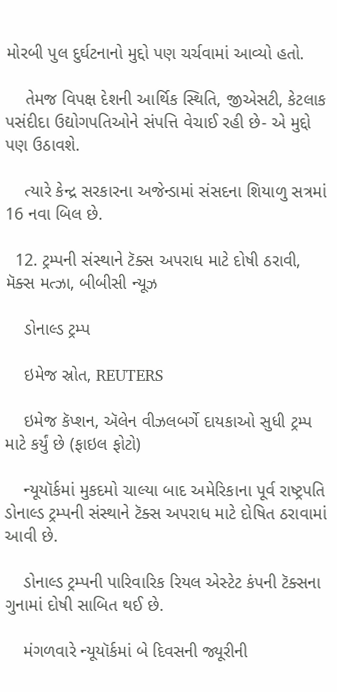મોરબી પુલ દુર્ઘટનાનો મુદ્દો પણ ચર્ચવામાં આવ્યો હતો.

    તેમજ વિપક્ષ દેશની આર્થિક સ્થિતિ, જીએસટી, કેટલાક પસંદીદા ઉદ્યોગપતિઓને સંપત્તિ વેચાઈ રહી છે- એ મુદ્દો પણ ઉઠાવશે.

    ત્યારે કેન્દ્ર સરકારના અજેન્ડામાં સંસદના શિયાળુ સત્રમાં 16 નવા બિલ છે.

  12. ટ્રમ્પની સંસ્થાને ટૅક્સ અપરાધ માટે દોષી ઠરાવી, મૅક્સ મત્ઝા, બીબીસી ન્યૂઝ

    ડોનાલ્ડ ટ્રમ્પ

    ઇમેજ સ્રોત, REUTERS

    ઇમેજ કૅપ્શન, ઍલેન વીઝલબર્ગે દાયકાઓ સુધી ટ્રમ્પ માટે કર્યું છે (ફાઇલ ફોટો)

    ન્યૂયૉર્કમાં મુકદમો ચાલ્યા બાદ અમેરિકાના પૂર્વ રાષ્ટ્રપતિ ડોનાલ્ડ ટ્રમ્પની સંસ્થાને ટૅક્સ અપરાધ માટે દોષિત ઠરાવામાં આવી છે.

    ડોનાલ્ડ ટ્રમ્પની પારિવારિક રિયલ એસ્ટેટ કંપની ટૅક્સના ગુનામાં દોષી સાબિત થઈ છે.

    મંગળવારે ન્યૂયૉર્કમાં બે દિવસની જ્યૂરીની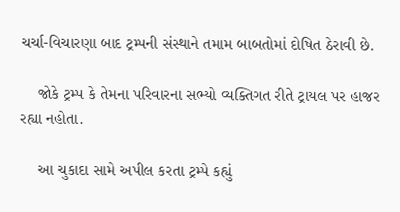ચર્ચા-વિચારણા બાદ ટ્રમ્પની સંસ્થાને તમામ બાબતોમાં દોષિત ઠેરાવી છે.

    જોકે ટ્રમ્પ કે તેમના પરિવારના સભ્યો વ્યક્તિગત રીતે ટ્રાયલ પર હાજર રહ્યા નહોતા.

    આ ચુકાદા સામે અપીલ કરતા ટ્રમ્પે કહ્યું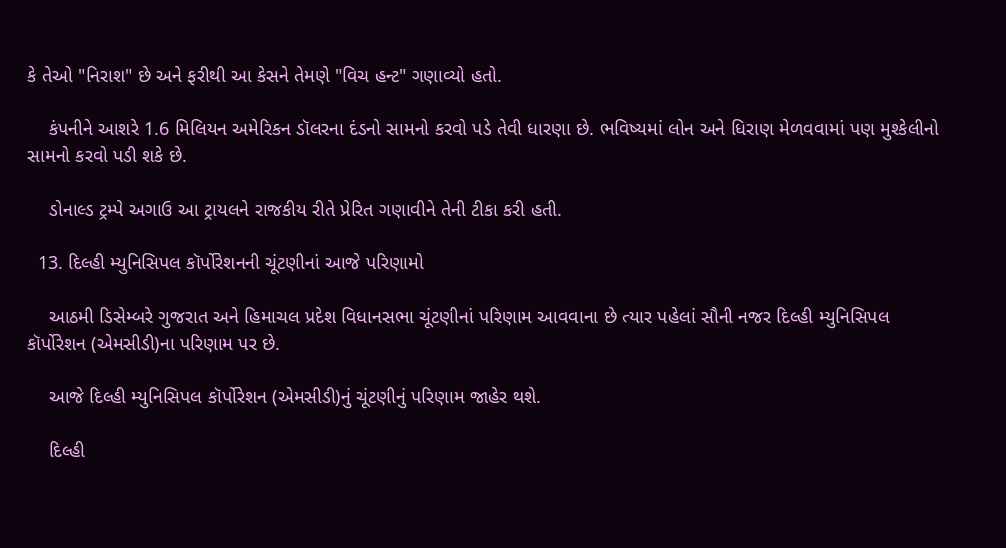કે તેઓ "નિરાશ" છે અને ફરીથી આ કેસને તેમણે "વિચ હન્ટ" ગણાવ્યો હતો.

    કંપનીને આશરે 1.6 મિલિયન અમેરિકન ડૉલરના દંડનો સામનો કરવો પડે તેવી ધારણા છે. ભવિષ્યમાં લોન અને ધિરાણ મેળવવામાં પણ મુશ્કેલીનો સામનો કરવો પડી શકે છે.

    ડોનાલ્ડ ટ્રમ્પે અગાઉ આ ટ્રાયલને રાજકીય રીતે પ્રેરિત ગણાવીને તેની ટીકા કરી હતી.

  13. દિલ્હી મ્યુનિસિપલ કૉર્પોરેશનની ચૂંટણીનાં આજે પરિણામો

    આઠમી ડિસેમ્બરે ગુજરાત અને હિમાચલ પ્રદેશ વિધાનસભા ચૂંટણીનાં પરિણામ આવવાના છે ત્યાર પહેલાં સૌની નજર દિલ્હી મ્યુનિસિપલ કૉર્પોરેશન (એમસીડી)ના પરિણામ પર છે.

    આજે દિલ્હી મ્યુનિસિપલ કૉર્પોરેશન (એમસીડી)નું ચૂંટણીનું પરિણામ જાહેર થશે.

    દિલ્હી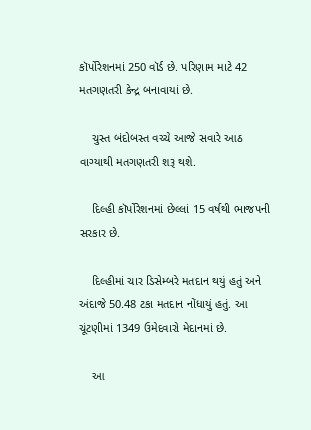કૉર્પોરેશનમાં 250 વૉર્ડ છે. પરિણામ માટે 42 મતગણતરી કેન્દ્ર બનાવાયાં છે.

    ચુસ્ત બંદોબસ્ત વચ્ચે આજે સવારે આઠ વાગ્યાથી મતગણતરી શરૂ થશે.

    દિલ્હી કૉર્પોરેશનમાં છેલ્લાં 15 વર્ષથી ભાજપની સરકાર છે.

    દિલ્હીમાં ચાર ડિસેમ્બરે મતદાન થયું હતું અને અંદાજે 50.48 ટકા મતદાન નોંધાયું હતું. આ ચૂંટણીમાં 1349 ઉમેદવારો મેદાનમાં છે.

    આ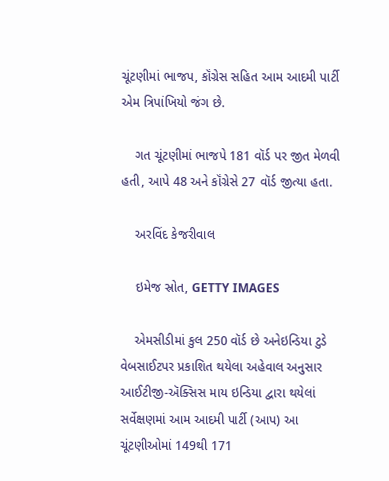ચૂંટણીમાં ભાજપ, કૉંગ્રેસ સહિત આમ આદમી પાર્ટી એમ ત્રિપાંખિયો જંગ છે.

    ગત ચૂંટણીમાં ભાજપે 181 વૉર્ડ પર જીત મેળવી હતી, આપે 48 અને કૉંગ્રેસે 27 વૉર્ડ જીત્યા હતા.

    અરવિંદ કેજરીવાલ

    ઇમેજ સ્રોત, GETTY IMAGES

    એમસીડીમાં કુલ 250 વૉર્ડ છે અનેઇન્ડિયા ટુડે વેબસાઈટપર પ્રકાશિત થયેલા અહેવાલ અનુસાર આઈટીજી-ઍક્સિસ માય ઇન્ડિયા દ્વારા થયેલાં સર્વેક્ષણમાં આમ આદમી પાર્ટી (આપ) આ ચૂંટણીઓમાં 149થી 171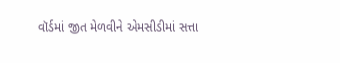વૉર્ડમાં જીત મેળવીને એમસીડીમાં સત્તા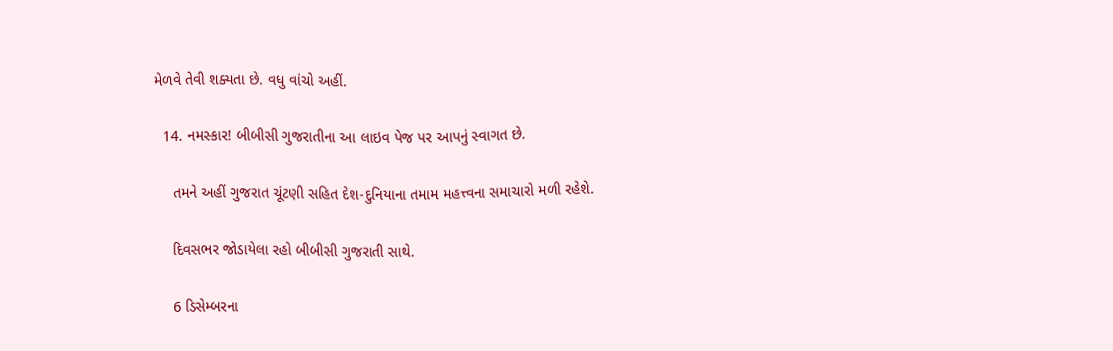મેળવે તેવી શક્યતા છે. વધુ વાંચો અહીં.

  14. નમસ્કાર! બીબીસી ગુજરાતીના આ લાઇવ પેજ પર આપનું સ્વાગત છે.

    તમને અહીં ગુજરાત ચૂંટણી સહિત દેશ-દુનિયાના તમામ મહત્ત્વના સમાચારો મળી રહેશે.

    દિવસભર જોડાયેલા રહો બીબીસી ગુજરાતી સાથે.

    6 ડિસેમ્બરના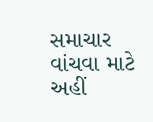સમાચાર વાંચવા માટે અહીં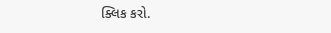ક્લિક કરો.